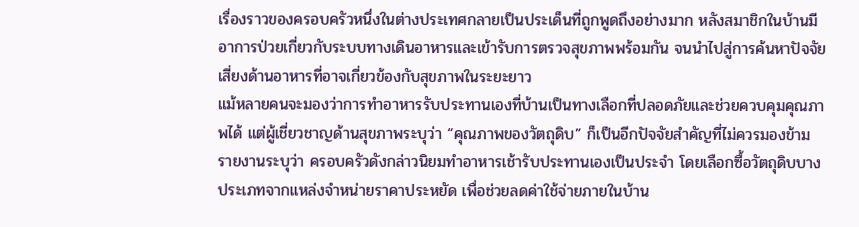เรื่องราวของครอบครัวหนึ่งในต่างประเทศกลายเป็นประเด็นที่ถูกพูดถึงอย่างมาก หลังสมาชิกในบ้านมีอาการป่วยเกี่ยวกับระบบทางเดินอาหารและเข้ารับการตรวจสุขภาพพร้อมกัน จนนำไปสู่การค้นหาปัจจัยเสี่ยงด้านอาหารที่อาจเกี่ยวข้องกับสุขภาพในระยะยาว
แม้หลายคนจะมองว่าการทำอาหารรับประทานเองที่บ้านเป็นทางเลือกที่ปลอดภัยและช่วยควบคุมคุณภาพได้ แต่ผู้เชี่ยวชาญด้านสุขภาพระบุว่า “คุณภาพของวัตถุดิบ” ก็เป็นอีกปัจจัยสำคัญที่ไม่ควรมองข้าม
รายงานระบุว่า ครอบครัวดังกล่าวนิยมทำอาหารเช้ารับประทานเองเป็นประจำ โดยเลือกซื้อวัตถุดิบบางประเภทจากแหล่งจำหน่ายราคาประหยัด เพื่อช่วยลดค่าใช้จ่ายภายในบ้าน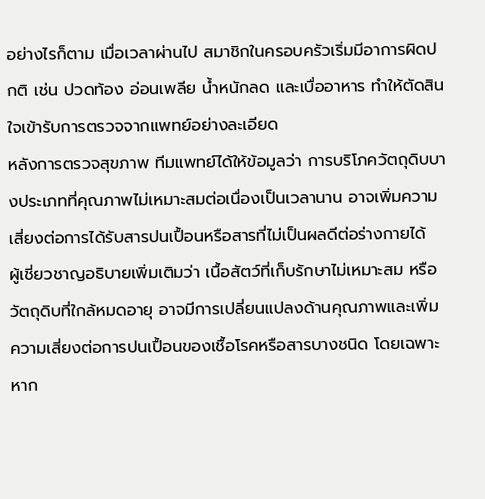อย่างไรก็ตาม เมื่อเวลาผ่านไป สมาชิกในครอบครัวเริ่มมีอาการผิดปกติ เช่น ปวดท้อง อ่อนเพลีย น้ำหนักลด และเบื่ออาหาร ทำให้ตัดสินใจเข้ารับการตรวจจากแพทย์อย่างละเอียด
หลังการตรวจสุขภาพ ทีมแพทย์ได้ให้ข้อมูลว่า การบริโภควัตถุดิบบางประเภทที่คุณภาพไม่เหมาะสมต่อเนื่องเป็นเวลานาน อาจเพิ่มความเสี่ยงต่อการได้รับสารปนเปื้อนหรือสารที่ไม่เป็นผลดีต่อร่างกายได้
ผู้เชี่ยวชาญอธิบายเพิ่มเติมว่า เนื้อสัตว์ที่เก็บรักษาไม่เหมาะสม หรือวัตถุดิบที่ใกล้หมดอายุ อาจมีการเปลี่ยนแปลงด้านคุณภาพและเพิ่มความเสี่ยงต่อการปนเปื้อนของเชื้อโรคหรือสารบางชนิด โดยเฉพาะหาก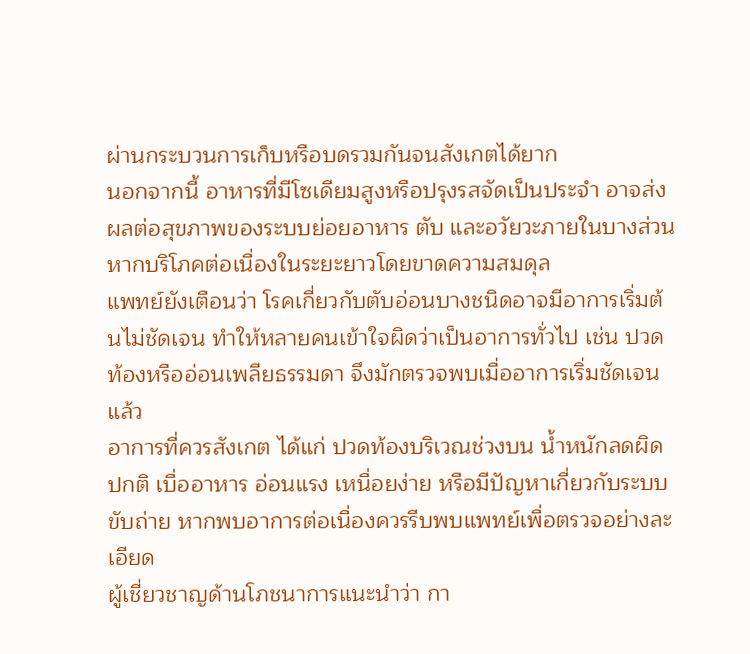ผ่านกระบวนการเก็บหรือบดรวมกันจนสังเกตได้ยาก
นอกจากนี้ อาหารที่มีโซเดียมสูงหรือปรุงรสจัดเป็นประจำ อาจส่งผลต่อสุขภาพของระบบย่อยอาหาร ตับ และอวัยวะภายในบางส่วน หากบริโภคต่อเนื่องในระยะยาวโดยขาดความสมดุล
แพทย์ยังเตือนว่า โรคเกี่ยวกับตับอ่อนบางชนิดอาจมีอาการเริ่มต้นไม่ชัดเจน ทำให้หลายคนเข้าใจผิดว่าเป็นอาการทั่วไป เช่น ปวดท้องหรืออ่อนเพลียธรรมดา จึงมักตรวจพบเมื่ออาการเริ่มชัดเจนแล้ว
อาการที่ควรสังเกต ได้แก่ ปวดท้องบริเวณช่วงบน น้ำหนักลดผิดปกติ เบื่ออาหาร อ่อนแรง เหนื่อยง่าย หรือมีปัญหาเกี่ยวกับระบบขับถ่าย หากพบอาการต่อเนื่องควรรีบพบแพทย์เพื่อตรวจอย่างละเอียด
ผู้เชี่ยวชาญด้านโภชนาการแนะนำว่า กา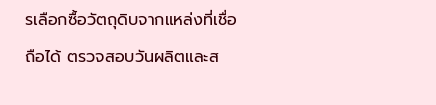รเลือกซื้อวัตถุดิบจากแหล่งที่เชื่อถือได้ ตรวจสอบวันผลิตและส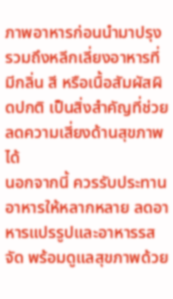ภาพอาหารก่อนนำมาปรุง รวมถึงหลีกเลี่ยงอาหารที่มีกลิ่น สี หรือเนื้อสัมผัสผิดปกติ เป็นสิ่งสำคัญที่ช่วยลดความเสี่ยงด้านสุขภาพได้
นอกจากนี้ ควรรับประทานอาหารให้หลากหลาย ลดอาหารแปรรูปและอาหารรสจัด พร้อมดูแลสุขภาพด้วย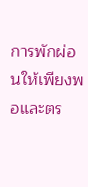การพักผ่อนให้เพียงพอและตร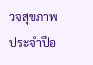วจสุขภาพประจำปีอ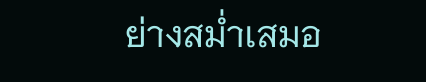ย่างสม่ำเสมอ